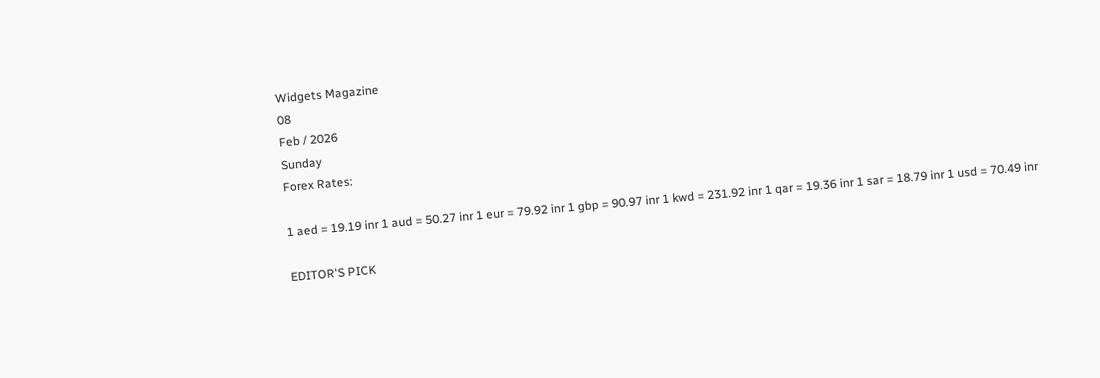Widgets Magazine
08
Feb / 2026
Sunday
Forex Rates:

1 aed = 19.19 inr 1 aud = 50.27 inr 1 eur = 79.92 inr 1 gbp = 90.97 inr 1 kwd = 231.92 inr 1 qar = 19.36 inr 1 sar = 18.79 inr 1 usd = 70.49 inr

EDITOR'S PICK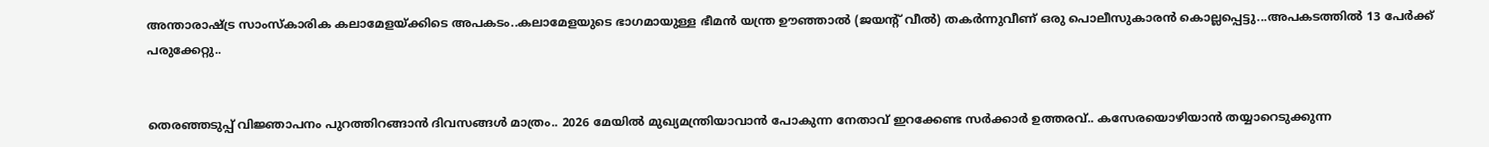അന്താരാഷ്ട്ര സാംസ്കാരിക കലാമേളയ്ക്കിടെ അപകടം..കലാമേളയുടെ ഭാഗമായുള്ള ഭീമൻ യന്ത്ര ഊഞ്ഞാൽ (ജയന്റ് വീൽ) തകർന്നുവീണ് ഒരു പൊലീസുകാരൻ കൊല്ലപ്പെട്ടു...അപകടത്തിൽ 13 പേർക്ക് പരുക്കേറ്റു..


തെരഞ്ഞടുപ്പ് വിജ്ഞാപനം പുറത്തിറങ്ങാൻ ദിവസങ്ങൾ മാത്രം.. 2026 മേയിൽ മുഖ്യമന്ത്രിയാവാൻ പോകുന്ന നേതാവ് ഇറക്കേണ്ട സർക്കാർ ഉത്തരവ്.. കസേരയൊഴിയാൻ തയ്യാറെടുക്കുന്ന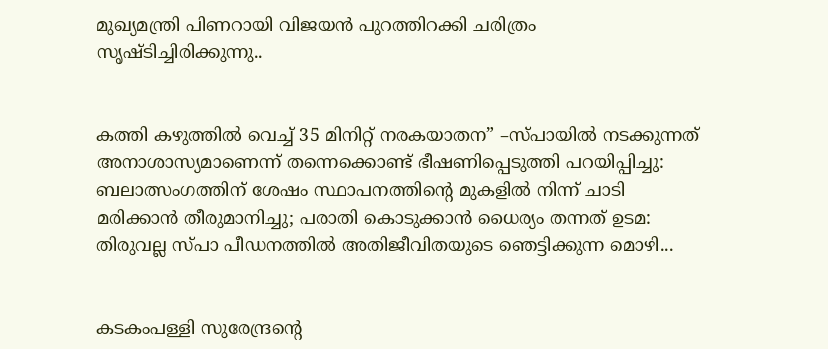മുഖ്യമന്ത്രി പിണറായി വിജയൻ പുറത്തിറക്കി ചരിത്രം സൃഷ്ടിച്ചിരിക്കുന്നു..


കത്തി കഴുത്തിൽ വെച്ച് 35 മിനിറ്റ് നരകയാതന” –സ്പായിൽ നടക്കുന്നത് അനാശാസ്യമാണെന്ന് തന്നെക്കൊണ്ട് ഭീഷണിപ്പെടുത്തി പറയിപ്പിച്ചു: ബലാത്സംഗത്തിന് ശേഷം സ്ഥാപനത്തിൻ്റെ മുകളിൽ നിന്ന് ചാടി മരിക്കാൻ തീരുമാനിച്ചു; പരാതി കൊടുക്കാൻ ധൈര്യം തന്നത് ഉടമ: തിരുവല്ല സ്പാ പീഡനത്തിൽ അതിജീവിതയുടെ ഞെട്ടിക്കുന്ന മൊഴി...


കടകംപള്ളി സുരേന്ദ്രന്റെ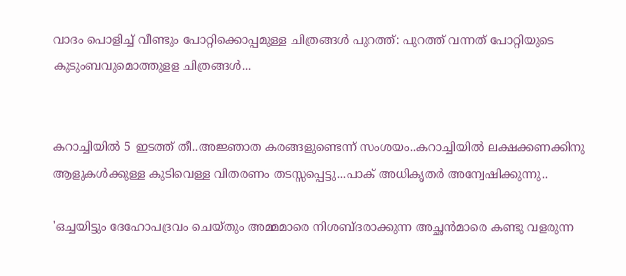വാദം പൊളിച്ച് വീണ്ടും പോറ്റിക്കൊപ്പമുള്ള ചിത്രങ്ങൾ പുറത്ത്: പുറത്ത് വന്നത് പോറ്റിയുടെ കുടുംബവുമൊത്തുളള ചിത്രങ്ങൾ...


കറാച്ചിയിൽ 5 ഇടത്ത് തീ..അജ്ഞാത കരങ്ങളുണ്ടെന്ന് സംശയം..കറാച്ചിയിൽ ലക്ഷക്കണക്കിനു ആളുകൾക്കുള്ള കുടിവെള്ള വിതരണം തടസ്സപ്പെട്ടു...പാക് അധികൃതർ അന്വേഷിക്കുന്നു..

'ഒച്ചയിട്ടും ദേഹോപദ്രവം ചെയ്തും അമ്മമാരെ നിശബ്ദരാക്കുന്ന അച്ഛൻമാരെ കണ്ടു വളരുന്ന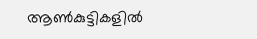ആൺകുട്ടികളിൽ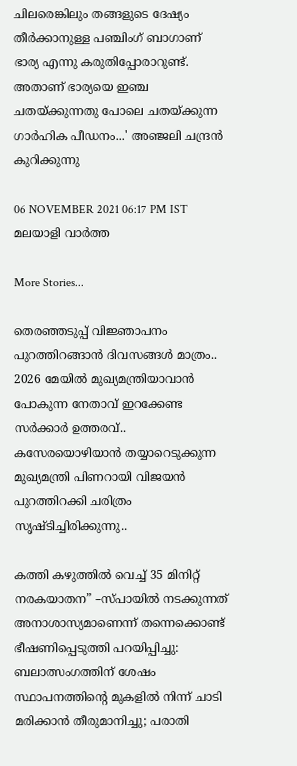ചിലരെങ്കിലും തങ്ങളുടെ ദേഷ്യം തീർക്കാനുള്ള പഞ്ചിംഗ് ബാഗാണ് ഭാര്യ എന്നു കരുതിപ്പോരാറുണ്ട്. അതാണ് ഭാര്യയെ ഇഞ്ച ചതയ്ക്കുന്നതു പോലെ ചതയ്ക്കുന്ന ഗാർഹിക പീഡനം...' അഞ്ജലി ചന്ദ്രൻ കുറിക്കുന്നു

06 NOVEMBER 2021 06:17 PM IST
മലയാളി വാര്‍ത്ത

More Stories...

തെരഞ്ഞടുപ്പ് വിജ്ഞാപനം പുറത്തിറങ്ങാൻ ദിവസങ്ങൾ മാത്രം.. 2026 മേയിൽ മുഖ്യമന്ത്രിയാവാൻ പോകുന്ന നേതാവ് ഇറക്കേണ്ട സർക്കാർ ഉത്തരവ്.. കസേരയൊഴിയാൻ തയ്യാറെടുക്കുന്ന മുഖ്യമന്ത്രി പിണറായി വിജയൻ പുറത്തിറക്കി ചരിത്രം സൃഷ്ടിച്ചിരിക്കുന്നു..

കത്തി കഴുത്തിൽ വെച്ച് 35 മിനിറ്റ് നരകയാതന” –സ്പായിൽ നടക്കുന്നത് അനാശാസ്യമാണെന്ന് തന്നെക്കൊണ്ട് ഭീഷണിപ്പെടുത്തി പറയിപ്പിച്ചു: ബലാത്സംഗത്തിന് ശേഷം സ്ഥാപനത്തിൻ്റെ മുകളിൽ നിന്ന് ചാടി മരിക്കാൻ തീരുമാനിച്ചു; പരാതി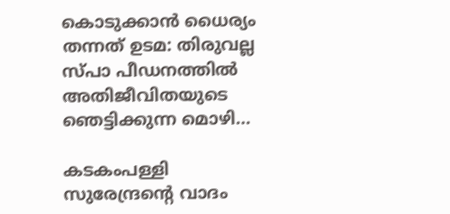കൊടുക്കാൻ ധൈര്യം തന്നത് ഉടമ: തിരുവല്ല സ്പാ പീഡനത്തിൽ അതിജീവിതയുടെ ഞെട്ടിക്കുന്ന മൊഴി...

കടകംപള്ളി സുരേന്ദ്രന്റെ വാദം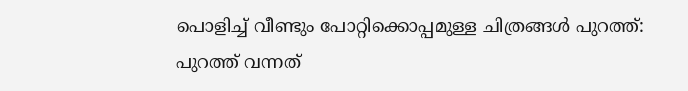പൊളിച്ച് വീണ്ടും പോറ്റിക്കൊപ്പമുള്ള ചിത്രങ്ങൾ പുറത്ത്: പുറത്ത് വന്നത്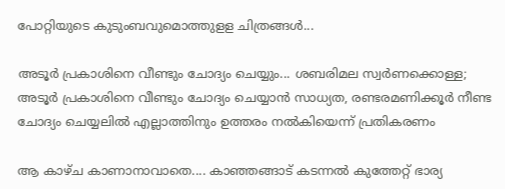പോറ്റിയുടെ കുടുംബവുമൊത്തുളള ചിത്രങ്ങൾ...

അടൂർ പ്രകാശിനെ വീണ്ടും ചോദ്യം ചെയ്യും... ശബരിമല സ്വ‍ർണക്കൊള്ള; അടൂർ പ്രകാശിനെ വീണ്ടും ചോദ്യം ചെയ്യാന്‍ സാധ്യത, രണ്ടരമണിക്കൂർ നീണ്ട ചോദ്യം ചെയ്യലില്‍ എല്ലാത്തിനും ഉത്തരം നൽകിയെന്ന് പ്രതികരണം

ആ കാഴ്ച കാണാനാവാതെ.... കാഞ്ഞങ്ങാട് കടന്നൽ കുത്തേറ്റ് ഭാര്യ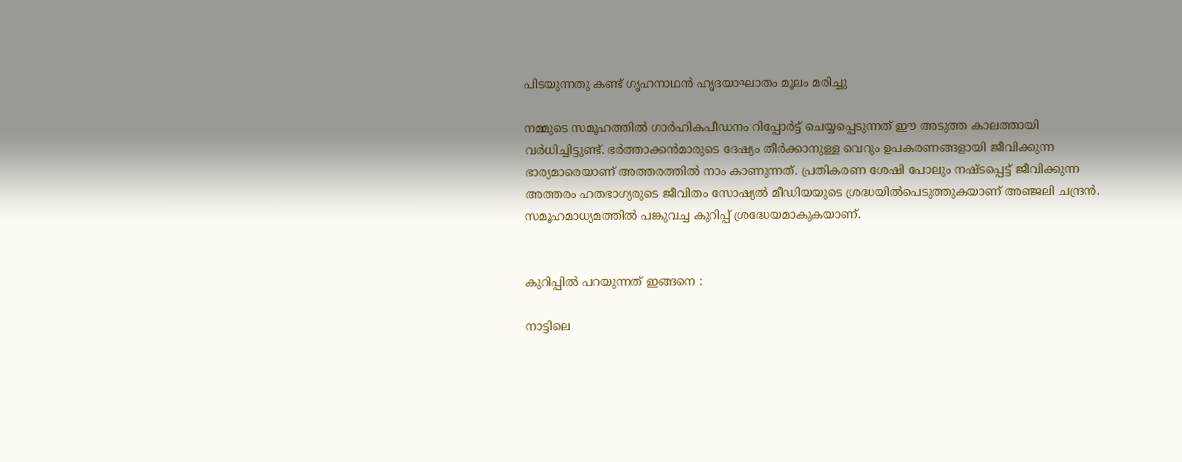പിടയുന്നതു കണ്ട് ഗൃഹനാഥൻ ഹൃദയാഘാതം മൂലം മരിച്ചു

നമ്മുടെ സമൂഹത്തിൽ ഗാർഹികപീഡനം റിപ്പോർട്ട് ചെയ്യപ്പെടുന്നത് ഈ അടുത്ത കാലത്തായി വർധിച്ചിട്ടുണ്ട്. ഭർത്താക്കൻമാരുടെ ദേഷ്യം തീർക്കാനുള്ള വെറും ഉപകരണങ്ങളായി ജീവിക്കുന്ന ഭാര്യമാരെയാണ് അത്തരത്തിൽ നാം കാണുന്നത്. പ്രതികരണ ശേഷി പോലും നഷ്ടപ്പെട്ട് ജീവിക്കുന്ന അത്തരം ഹതഭാഗ്യരുടെ ജീവിതം സോഷ്യല്‍ മീഡിയയുടെ ശ്രദ്ധയിൽപെടുത്തുകയാണ് അഞ്ജലി ചന്ദ്രൻ. സമൂഹമാധ്യമത്തിൽ പങ്കുവച്ച കുറിപ്പ് ശ്രദ്ധേയമാകുകയാണ്.


കുറിപ്പിൽ പറയുന്നത് ഇങ്ങനെ :

നാട്ടിലെ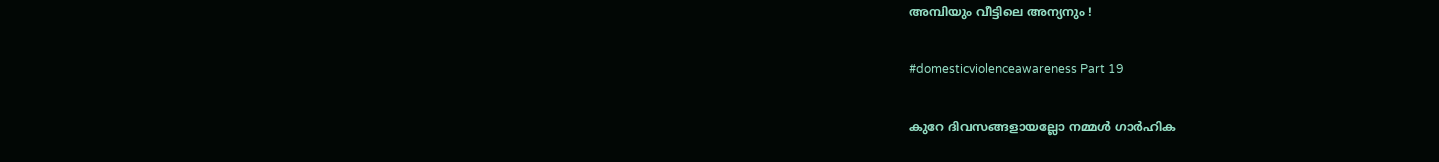അമ്പിയും വീട്ടിലെ അന്യനും !

#domesticviolenceawareness Part 19

കുറേ ദിവസങ്ങളായല്ലോ നമ്മൾ ഗാർഹിക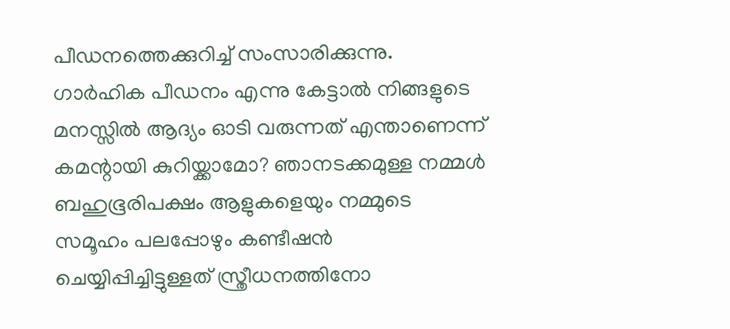പീഡനത്തെക്കുറിച്ച് സംസാരിക്കുന്നു. ഗാർഹിക പീഡനം എന്നു കേട്ടാൽ നിങ്ങളുടെ മനസ്സിൽ ആദ്യം ഓടി വരുന്നത് എന്താണെന്ന് കമന്റായി കുറിയ്ക്കാമോ? ഞാനടക്കമുള്ള നമ്മൾ ബഹുഭൂരിപക്ഷം ആളുകളെയും നമ്മുടെ സമൂഹം പലപ്പോഴും കണ്ടീഷൻ ചെയ്യിപ്പിച്ചിട്ടുള്ളത് സ്ത്രീധനത്തിനോ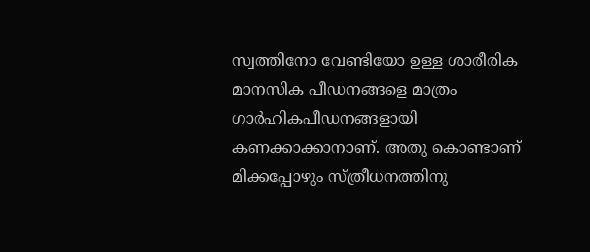സ്വത്തിനോ വേണ്ടിയോ ഉള്ള ശാരീരിക മാനസിക പീഡനങ്ങളെ മാത്രം ഗാർഹികപീഡനങ്ങളായി കണക്കാക്കാനാണ്. അതു കൊണ്ടാണ് മിക്കപ്പോഴും സ്ത്രീധനത്തിനു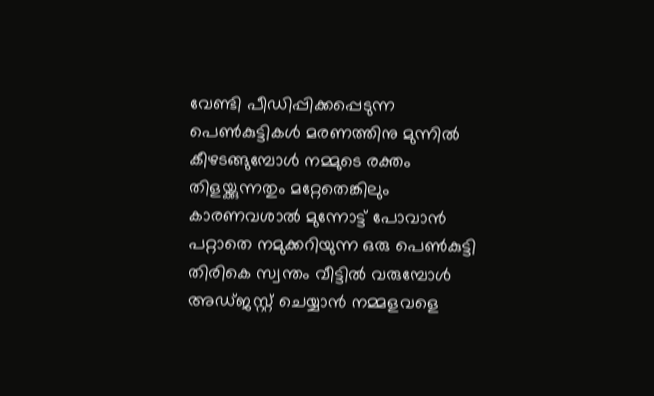വേണ്ടി പീഡിപ്പിക്കപ്പെടുന്ന പെൺകുട്ടികൾ മരണത്തിനു മുന്നിൽ കീഴടങ്ങുമ്പോൾ നമ്മുടെ രക്തം തിളയ്ക്കുന്നതും മറ്റേതെങ്കിലും കാരണവശാൽ മുന്നോട്ട് പോവാൻ പറ്റാതെ നമുക്കറിയുന്ന ഒരു പെൺകുട്ടി തിരികെ സ്വന്തം വീട്ടിൽ വരുമ്പോൾ അഡ്ജസ്റ്റ് ചെയ്യാൻ നമ്മളവളെ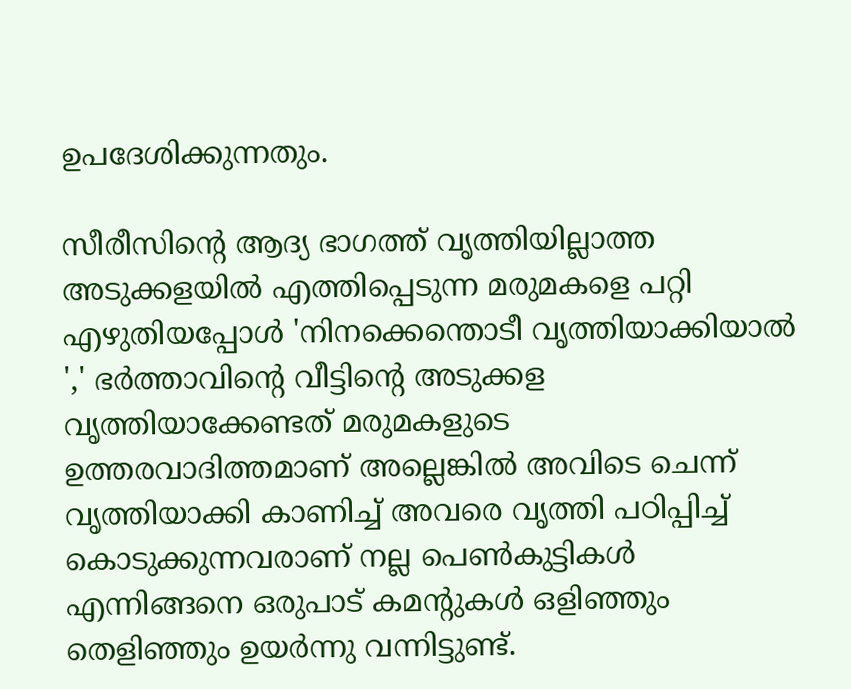ഉപദേശിക്കുന്നതും.

സീരീസിന്റെ ആദ്യ ഭാഗത്ത് വൃത്തിയില്ലാത്ത അടുക്കളയിൽ എത്തിപ്പെടുന്ന മരുമകളെ പറ്റി എഴുതിയപ്പോൾ 'നിനക്കെന്തൊടീ വൃത്തിയാക്കിയാൽ ',' ഭർത്താവിന്റെ വീട്ടിന്റെ അടുക്കള വൃത്തിയാക്കേണ്ടത് മരുമകളുടെ ഉത്തരവാദിത്തമാണ് അല്ലെങ്കിൽ അവിടെ ചെന്ന് വൃത്തിയാക്കി കാണിച്ച് അവരെ വൃത്തി പഠിപ്പിച്ച് കൊടുക്കുന്നവരാണ് നല്ല പെൺകുട്ടികൾ എന്നിങ്ങനെ ഒരുപാട് കമന്റുകൾ ഒളിഞ്ഞും തെളിഞ്ഞും ഉയർന്നു വന്നിട്ടുണ്ട്.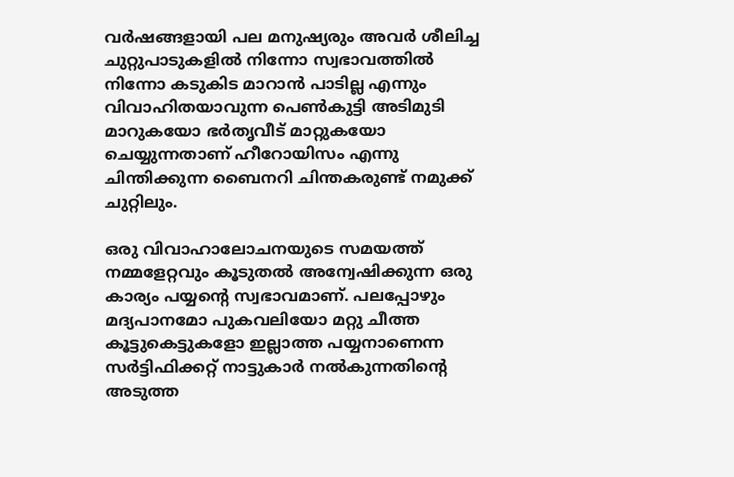വർഷങ്ങളായി പല മനുഷ്യരും അവർ ശീലിച്ച ചുറ്റുപാടുകളിൽ നിന്നോ സ്വഭാവത്തിൽ നിന്നോ കടുകിട മാറാൻ പാടില്ല എന്നും വിവാഹിതയാവുന്ന പെൺകുട്ടി അടിമുടി മാറുകയോ ഭർതൃവീട് മാറ്റുകയോ ചെയ്യുന്നതാണ് ഹീറോയിസം എന്നു ചിന്തിക്കുന്ന ബൈനറി ചിന്തകരുണ്ട് നമുക്ക് ചുറ്റിലും.

ഒരു വിവാഹാലോചനയുടെ സമയത്ത് നമ്മളേറ്റവും കൂടുതൽ അന്വേഷിക്കുന്ന ഒരു കാര്യം പയ്യന്റെ സ്വഭാവമാണ്. പലപ്പോഴും മദ്യപാനമോ പുകവലിയോ മറ്റു ചീത്ത കൂട്ടുകെട്ടുകളോ ഇല്ലാത്ത പയ്യനാണെന്ന സർട്ടിഫിക്കറ്റ് നാട്ടുകാർ നൽകുന്നതിന്റെ അടുത്ത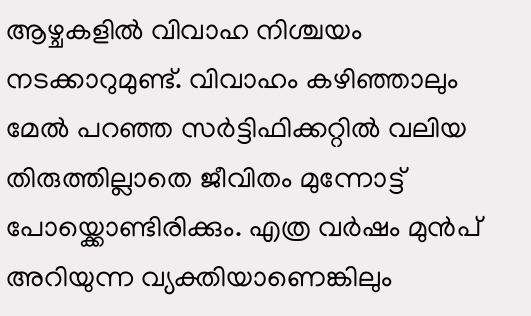ആഴ്ചകളിൽ വിവാഹ നിശ്ചയം നടക്കാറുമുണ്ട്. വിവാഹം കഴിഞ്ഞാലും മേൽ പറഞ്ഞ സർട്ടിഫിക്കറ്റിൽ വലിയ തിരുത്തില്ലാതെ ജീവിതം മുന്നോട്ട് പോയ്ക്കൊണ്ടിരിക്കും. എത്ര വർഷം മുൻപ് അറിയുന്ന വ്യക്തിയാണെങ്കിലും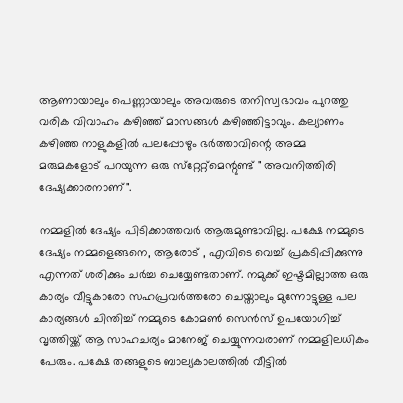ആണായാലും പെണ്ണായാലും അവരുടെ തനിസ്വഭാവം പുറത്തു വരിക വിവാഹം കഴിഞ്ഞ് മാസങ്ങൾ കഴിഞ്ഞിട്ടാവും. കല്യാണം കഴിഞ്ഞ നാളുകളിൽ പലപ്പോഴും ഭർത്താവിന്റെ അമ്മ മരുമകളോട് പറയുന്ന ഒരു സ്‌റ്റേറ്റ്മെന്റുണ്ട് " അവനിത്തിരി ദേഷ്യക്കാരനാണ്".

നമ്മളിൽ ദേഷ്യം പിടിക്കാത്തവർ ആരുമുണ്ടാവില്ല. പക്ഷേ നമ്മുടെ ദേഷ്യം നമ്മളെങ്ങനെ, ആരോട് , എവിടെ വെച്ച് പ്രകടിപ്പിക്കുന്നു എന്നത് ശരിക്കും ചർച്ച ചെയ്യേണ്ടതാണ്. നമുക്ക് ഇഷ്ടമില്ലാത്ത ഒരു കാര്യം വീട്ടുകാരോ സഹപ്രവർത്തരോ ചെയ്താലും മുന്നോട്ടുള്ള പല കാര്യങ്ങൾ ചിന്തിച്ച് നമ്മുടെ കോമൺ സെൻസ് ഉപയോഗിച്ച് വൃത്തിയ്ക്ക് ആ സാഹചര്യം മാനേജ് ചെയ്യുന്നവരാണ് നമ്മളിലധികം പേരും. പക്ഷേ തങ്ങളുടെ ബാല്യകാലത്തിൽ വീട്ടിൽ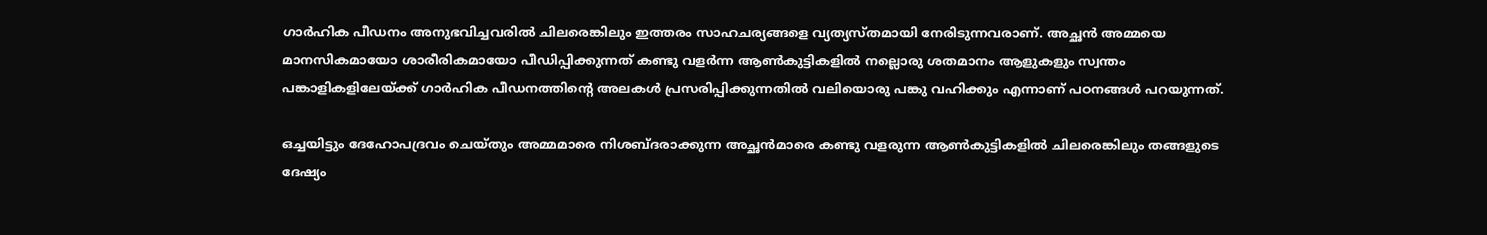ഗാർഹിക പീഡനം അനുഭവിച്ചവരിൽ ചിലരെങ്കിലും ഇത്തരം സാഹചര്യങ്ങളെ വ്യത്യസ്തമായി നേരിടുന്നവരാണ്. അച്ഛൻ അമ്മയെ മാനസികമായോ ശാരീരികമായോ പീഡിപ്പിക്കുന്നത് കണ്ടു വളർന്ന ആൺകുട്ടികളിൽ നല്ലൊരു ശതമാനം ആളുകളും സ്വന്തം പങ്കാളികളിലേയ്ക്ക് ഗാർഹിക പീഡനത്തിന്റെ അലകൾ പ്രസരിപ്പിക്കുന്നതിൽ വലിയൊരു പങ്കു വഹിക്കും എന്നാണ് പഠനങ്ങൾ പറയുന്നത്.

ഒച്ചയിട്ടും ദേഹോപദ്രവം ചെയ്തും അമ്മമാരെ നിശബ്ദരാക്കുന്ന അച്ഛൻമാരെ കണ്ടു വളരുന്ന ആൺകുട്ടികളിൽ ചിലരെങ്കിലും തങ്ങളുടെ ദേഷ്യം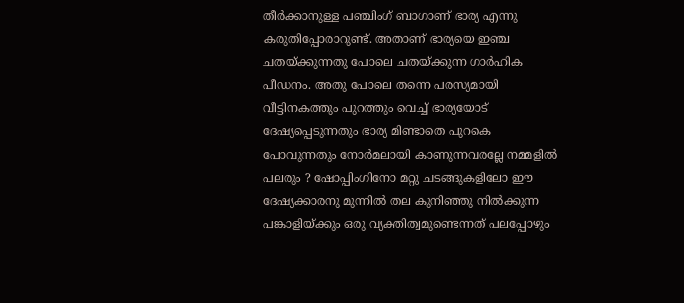തീർക്കാനുള്ള പഞ്ചിംഗ് ബാഗാണ് ഭാര്യ എന്നു കരുതിപ്പോരാറുണ്ട്. അതാണ് ഭാര്യയെ ഇഞ്ച ചതയ്ക്കുന്നതു പോലെ ചതയ്ക്കുന്ന ഗാർഹിക പീഡനം. അതു പോലെ തന്നെ പരസ്യമായി വീട്ടിനകത്തും പുറത്തും വെച്ച് ഭാര്യയോട് ദേഷ്യപ്പെടുന്നതും ഭാര്യ മിണ്ടാതെ പുറകെ പോവുന്നതും നോർമലായി കാണുന്നവരല്ലേ നമ്മളിൽ പലരും ? ഷോപ്പിംഗിനോ മറ്റു ചടങ്ങുകളിലോ ഈ ദേഷ്യക്കാരനു മുന്നിൽ തല കുനിഞ്ഞു നിൽക്കുന്ന പങ്കാളിയ്ക്കും ഒരു വ്യക്തിത്വമുണ്ടെന്നത് പലപ്പോഴും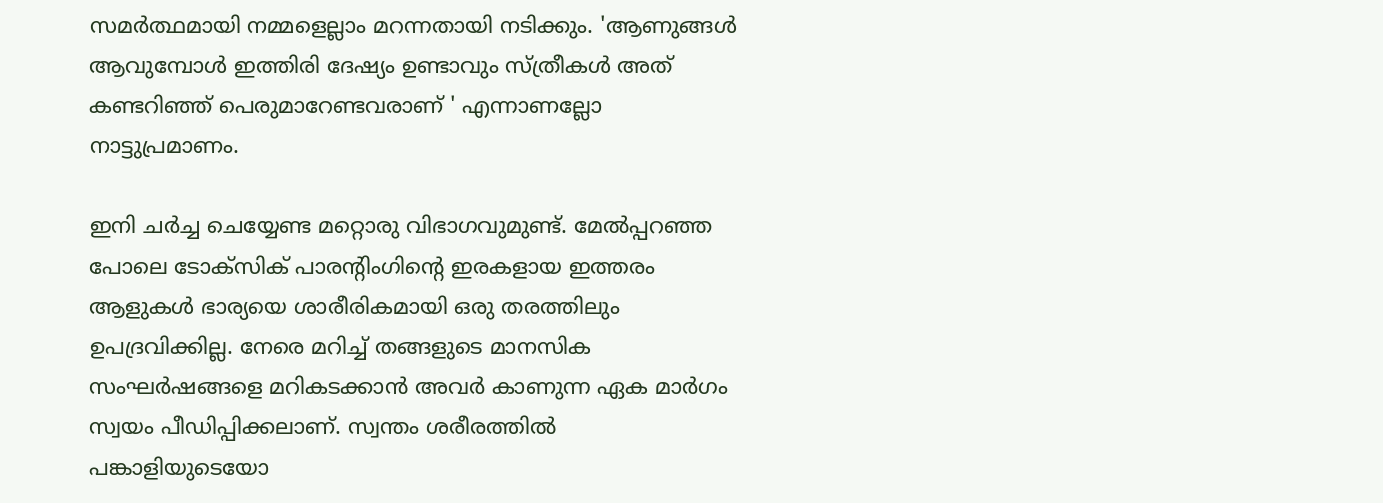സമർത്ഥമായി നമ്മളെല്ലാം മറന്നതായി നടിക്കും. 'ആണുങ്ങൾ ആവുമ്പോൾ ഇത്തിരി ദേഷ്യം ഉണ്ടാവും സ്ത്രീകൾ അത് കണ്ടറിഞ്ഞ് പെരുമാറേണ്ടവരാണ് ' എന്നാണല്ലോ നാട്ടുപ്രമാണം.

ഇനി ചർച്ച ചെയ്യേണ്ട മറ്റൊരു വിഭാഗവുമുണ്ട്. മേൽപ്പറഞ്ഞ പോലെ ടോക്സിക് പാരന്റിംഗിന്റെ ഇരകളായ ഇത്തരം ആളുകൾ ഭാര്യയെ ശാരീരികമായി ഒരു തരത്തിലും ഉപദ്രവിക്കില്ല. നേരെ മറിച്ച് തങ്ങളുടെ മാനസിക സംഘർഷങ്ങളെ മറികടക്കാൻ അവർ കാണുന്ന ഏക മാർഗം സ്വയം പീഡിപ്പിക്കലാണ്. സ്വന്തം ശരീരത്തിൽ പങ്കാളിയുടെയോ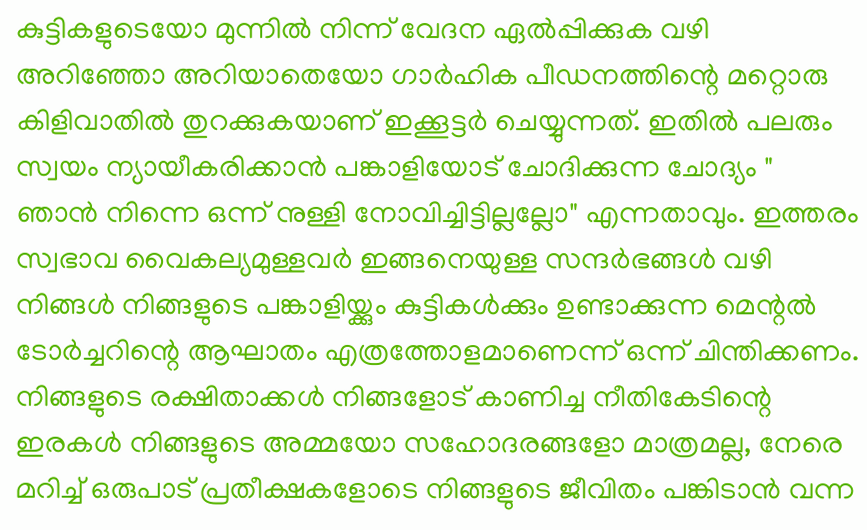കുട്ടികളുടെയോ മുന്നിൽ നിന്ന് വേദന ഏൽപ്പിക്കുക വഴി അറിഞ്ഞോ അറിയാതെയോ ഗാർഹിക പീഡനത്തിന്റെ മറ്റൊരു കിളിവാതിൽ തുറക്കുകയാണ് ഇക്കൂട്ടർ ചെയ്യുന്നത്. ഇതിൽ പലരും സ്വയം ന്യായീകരിക്കാൻ പങ്കാളിയോട് ചോദിക്കുന്ന ചോദ്യം " ഞാൻ നിന്നെ ഒന്ന് നുള്ളി നോവിച്ചിട്ടില്ലല്ലോ" എന്നതാവും. ഇത്തരം സ്വഭാവ വൈകല്യമുള്ളവർ ഇങ്ങനെയുള്ള സന്ദർഭങ്ങൾ വഴി നിങ്ങൾ നിങ്ങളുടെ പങ്കാളിയ്ക്കും കുട്ടികൾക്കും ഉണ്ടാക്കുന്ന മെന്റൽ ടോർച്ചറിന്റെ ആഘാതം എത്രത്തോളമാണെന്ന് ഒന്ന് ചിന്തിക്കണം. നിങ്ങളുടെ രക്ഷിതാക്കൾ നിങ്ങളോട് കാണിച്ച നീതികേടിന്റെ ഇരകൾ നിങ്ങളുടെ അമ്മയോ സഹോദരങ്ങളോ മാത്രമല്ല, നേരെ മറിച്ച് ഒരുപാട് പ്രതീക്ഷകളോടെ നിങ്ങളുടെ ജീവിതം പങ്കിടാൻ വന്ന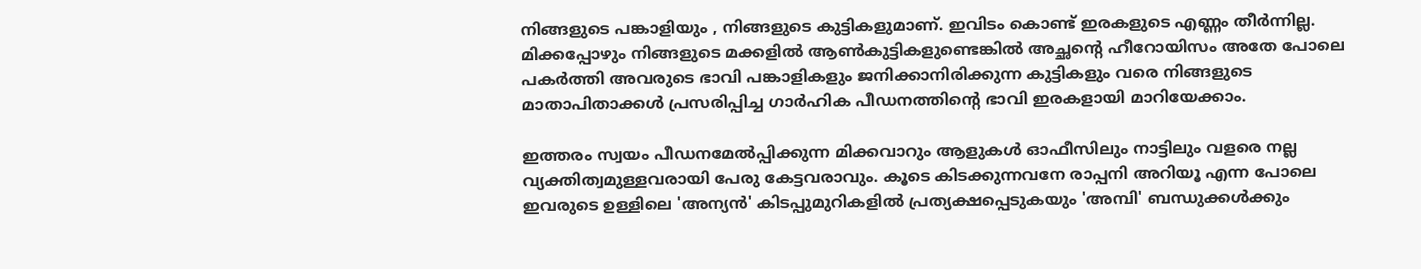നിങ്ങളുടെ പങ്കാളിയും , നിങ്ങളുടെ കുട്ടികളുമാണ്. ഇവിടം കൊണ്ട് ഇരകളുടെ എണ്ണം തീർന്നില്ല. മിക്കപ്പോഴും നിങ്ങളുടെ മക്കളിൽ ആൺകുട്ടികളുണ്ടെങ്കിൽ അച്ഛന്റെ ഹീറോയിസം അതേ പോലെ പകർത്തി അവരുടെ ഭാവി പങ്കാളികളും ജനിക്കാനിരിക്കുന്ന കുട്ടികളും വരെ നിങ്ങളുടെ മാതാപിതാക്കൾ പ്രസരിപ്പിച്ച ഗാർഹിക പീഡനത്തിന്റെ ഭാവി ഇരകളായി മാറിയേക്കാം.

ഇത്തരം സ്വയം പീഡനമേൽപ്പിക്കുന്ന മിക്കവാറും ആളുകൾ ഓഫീസിലും നാട്ടിലും വളരെ നല്ല വ്യക്തിത്വമുള്ളവരായി പേരു കേട്ടവരാവും. കൂടെ കിടക്കുന്നവനേ രാപ്പനി അറിയൂ എന്ന പോലെ ഇവരുടെ ഉള്ളിലെ 'അന്യൻ' കിടപ്പുമുറികളിൽ പ്രത്യക്ഷപ്പെടുകയും 'അമ്പി' ബന്ധുക്കൾക്കും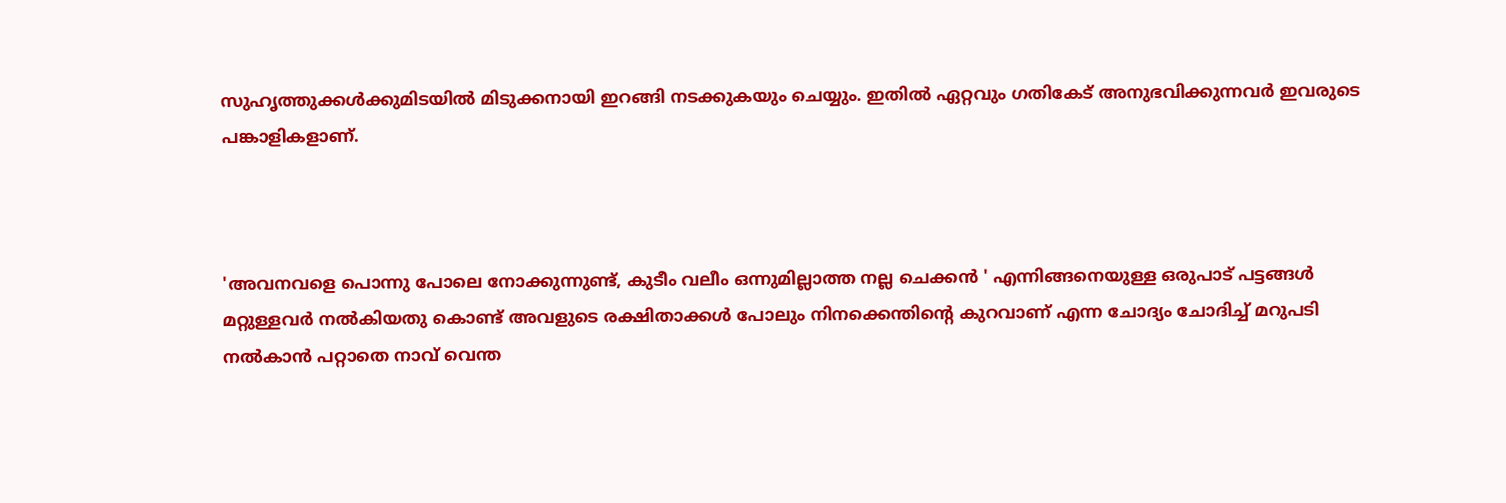സുഹൃത്തുക്കൾക്കുമിടയിൽ മിടുക്കനായി ഇറങ്ങി നടക്കുകയും ചെയ്യും. ഇതിൽ ഏറ്റവും ഗതികേട് അനുഭവിക്കുന്നവർ ഇവരുടെ പങ്കാളികളാണ്.



'അവനവളെ പൊന്നു പോലെ നോക്കുന്നുണ്ട്, കുടീം വലീം ഒന്നുമില്ലാത്ത നല്ല ചെക്കൻ ' എന്നിങ്ങനെയുള്ള ഒരുപാട് പട്ടങ്ങൾ മറ്റുള്ളവർ നൽകിയതു കൊണ്ട് അവളുടെ രക്ഷിതാക്കൾ പോലും നിനക്കെന്തിന്റെ കുറവാണ് എന്ന ചോദ്യം ചോദിച്ച് മറുപടി നൽകാൻ പറ്റാതെ നാവ് വെന്ത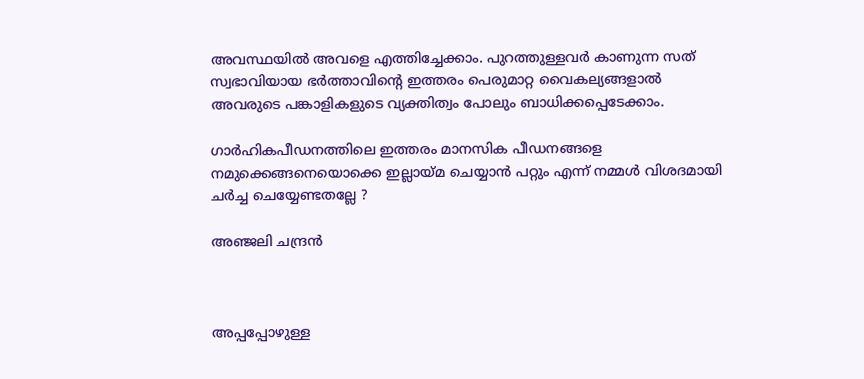അവസ്ഥയിൽ അവളെ എത്തിച്ചേക്കാം. പുറത്തുള്ളവർ കാണുന്ന സത് സ്വഭാവിയായ ഭർത്താവിന്റെ ഇത്തരം പെരുമാറ്റ വൈകല്യങ്ങളാൽ അവരുടെ പങ്കാളികളുടെ വ്യക്തിത്വം പോലും ബാധിക്കപ്പെടേക്കാം.

ഗാർഹികപീഡനത്തിലെ ഇത്തരം മാനസിക പീഡനങ്ങളെ നമുക്കെങ്ങനെയൊക്കെ ഇല്ലായ്മ ചെയ്യാൻ പറ്റും എന്ന് നമ്മൾ വിശദമായി ചർച്ച ചെയ്യേണ്ടതല്ലേ ?

അഞ്ജലി ചന്ദ്രൻ



അപ്പപ്പോഴുള്ള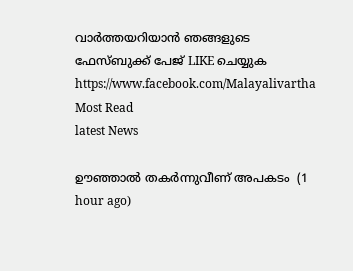വാര്‍ത്തയറിയാന്‍ ഞങ്ങളുടെ ഫേസ്‌ബുക്ക്‌ പേജ് LIKE ചെയ്യുക
https://www.facebook.com/Malayalivartha
Most Read
latest News

ഊഞ്ഞാൽ തകർന്നുവീണ് അപകടം  (1 hour ago)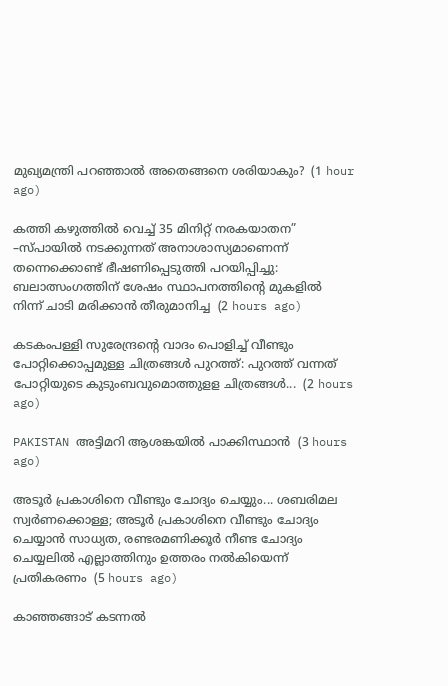മുഖ്യമന്ത്രി പറഞ്ഞാൽ അതെങ്ങനെ ശരിയാകും?  (1 hour ago)

കത്തി കഴുത്തിൽ വെച്ച് 35 മിനിറ്റ് നരകയാതന” –സ്പായിൽ നടക്കുന്നത് അനാശാസ്യമാണെന്ന് തന്നെക്കൊണ്ട് ഭീഷണിപ്പെടുത്തി പറയിപ്പിച്ചു: ബലാത്സംഗത്തിന് ശേഷം സ്ഥാപനത്തിൻ്റെ മുകളിൽ നിന്ന് ചാടി മരിക്കാൻ തീരുമാനിച്ച  (2 hours ago)

കടകംപള്ളി സുരേന്ദ്രന്റെ വാദം പൊളിച്ച് വീണ്ടും പോറ്റിക്കൊപ്പമുള്ള ചിത്രങ്ങൾ പുറത്ത്: പുറത്ത് വന്നത് പോറ്റിയുടെ കുടുംബവുമൊത്തുളള ചിത്രങ്ങൾ...  (2 hours ago)

PAKISTAN അട്ടിമറി ആശങ്കയിൽ പാക്കിസ്ഥാൻ  (3 hours ago)

അടൂർ പ്രകാശിനെ വീണ്ടും ചോദ്യം ചെയ്യും... ശബരിമല സ്വ‍ർണക്കൊള്ള; അടൂർ പ്രകാശിനെ വീണ്ടും ചോദ്യം ചെയ്യാന്‍ സാധ്യത, രണ്ടരമണിക്കൂർ നീണ്ട ചോദ്യം ചെയ്യലില്‍ എല്ലാത്തിനും ഉത്തരം നൽകിയെന്ന് പ്രതികരണം  (5 hours ago)

കാഞ്ഞങ്ങാട് കടന്നൽ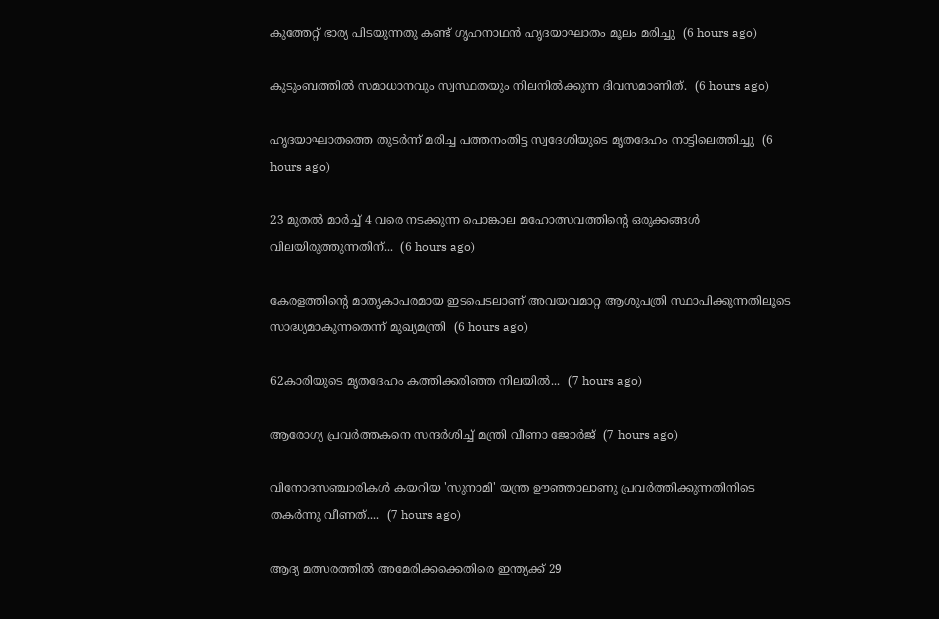കുത്തേറ്റ് ഭാര്യ പിടയുന്നതു കണ്ട് ഗൃഹനാഥൻ ഹൃദയാഘാതം മൂലം മരിച്ചു  (6 hours ago)

കുടുംബത്തിൽ സമാധാനവും സ്വസ്ഥതയും നിലനിൽക്കുന്ന ദിവസമാണിത്.  (6 hours ago)

ഹൃദയാഘാതത്തെ തുടർന്ന് മരിച്ച പത്തനംതിട്ട സ്വദേശിയുടെ മൃതദേഹം നാട്ടിലെത്തിച്ചു  (6 hours ago)

23 മുതൽ മാർച്ച് 4 വരെ നടക്കുന്ന പൊങ്കാല മഹോത്സവത്തിന്റെ ഒരുക്കങ്ങൾ വിലയിരുത്തുന്നതിന്...  (6 hours ago)

കേരളത്തിന്റെ മാതൃകാപരമായ ഇടപെടലാണ് അവയവമാറ്റ ആശുപത്രി സ്ഥാപിക്കുന്നതിലൂടെ സാദ്ധ്യമാകുന്നതെന്ന് മുഖ്യമന്ത്രി  (6 hours ago)

62കാരിയുടെ മൃതദേഹം കത്തിക്കരിഞ്ഞ നിലയിൽ...  (7 hours ago)

ആരോഗ്യ പ്രവര്‍ത്തകനെ സന്ദര്‍ശിച്ച് മന്ത്രി വീണാ ജോര്‍ജ്  (7 hours ago)

വിനോദസഞ്ചാരികൾ കയറിയ 'സുനാമി' യന്ത്ര ഊഞ്ഞാലാണു പ്രവർത്തിക്കുന്നതിനിടെ തകർന്നു വീണത്....  (7 hours ago)

ആദ്യ മത്സരത്തിൽ അമേരിക്കക്കെതിരെ ഇന്ത്യക്ക് 29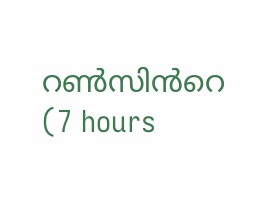റൺസിൻറെ  (7 hours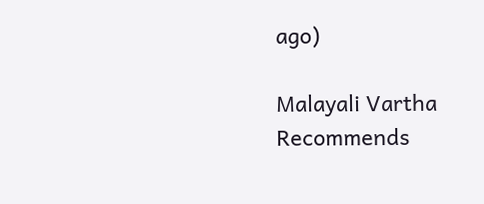ago)

Malayali Vartha Recommends